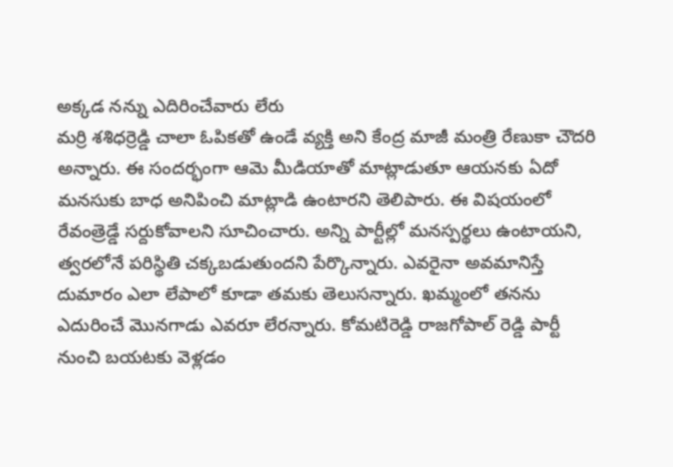అక్కడ నన్ను ఎదిరించేవారు లేరు
మర్రి శశిధర్రెడ్డి చాలా ఓపికతో ఉండే వ్యక్తి అని కేంద్ర మాజీ మంత్రి రేణుకా చౌదరి అన్నారు. ఈ సందర్భంగా ఆమె మీడియాతో మాట్లాడుతూ ఆయనకు ఏదో మనసుకు బాధ అనిపించి మాట్లాడి ఉంటారని తెలిపారు. ఈ విషయంలో రేవంత్రెడ్డే సర్దుకోవాలని సూచించారు. అన్ని పార్టీల్లో మనస్పర్థలు ఉంటాయని, త్వరలోనే పరిస్థితి చక్కబడుతుందని పేర్కొన్నారు. ఎవరైనా అవమానిస్తే దుమారం ఎలా లేపాలో కూడా తమకు తెలుసన్నారు. ఖమ్మంలో తనను ఎదురించే మొనగాడు ఎవరూ లేరన్నారు. కోమటిరెడ్డి రాజగోపాల్ రెడ్డి పార్టీ నుంచి బయటకు వెళ్లడం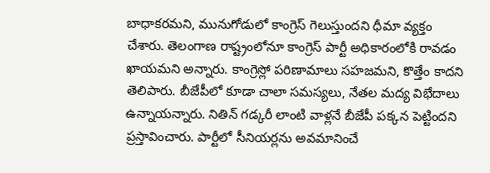బాధాకరమని, మునుగోడులో కాంగ్రెస్ గెలుస్తుందని ధీమా వ్యక్తం చేశారు. తెలంగాణ రాష్ట్రంలోనూ కాంగ్రెస్ పార్టీ అధికారంలోకి రావడం ఖాయమని అన్నారు. కాంగ్రెస్లో పరిణామాలు సహజమని, కొత్తేం కాదని తెలిపారు. బీజేపీలో కూడా చాలా సమస్యలు, నేతల మద్య విభేదాలు ఉన్నాయన్నారు. నితిన్ గడ్కరీ లాంటి వాళ్లనే బీజేపీ పక్కన పెట్టిందని ప్రస్తావించారు. పార్టీలో సీనియర్లను అవమానించే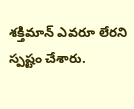శక్తిమాన్ ఎవరూ లేరని స్పష్టం చేశారు.